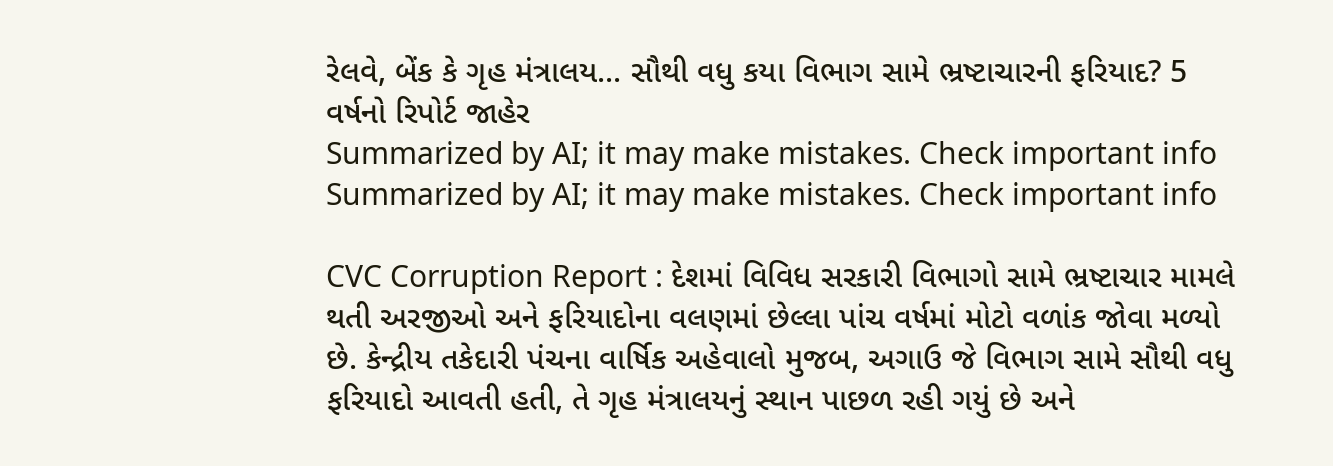રેલવે, બેંક કે ગૃહ મંત્રાલય... સૌથી વધુ કયા વિભાગ સામે ભ્રષ્ટાચારની ફરિયાદ? 5 વર્ષનો રિપોર્ટ જાહેર
Summarized by AI; it may make mistakes. Check important info
Summarized by AI; it may make mistakes. Check important info

CVC Corruption Report : દેશમાં વિવિધ સરકારી વિભાગો સામે ભ્રષ્ટાચાર મામલે થતી અરજીઓ અને ફરિયાદોના વલણમાં છેલ્લા પાંચ વર્ષમાં મોટો વળાંક જોવા મળ્યો છે. કેન્દ્રીય તકેદારી પંચના વાર્ષિક અહેવાલો મુજબ, અગાઉ જે વિભાગ સામે સૌથી વધુ ફરિયાદો આવતી હતી, તે ગૃહ મંત્રાલયનું સ્થાન પાછળ રહી ગયું છે અને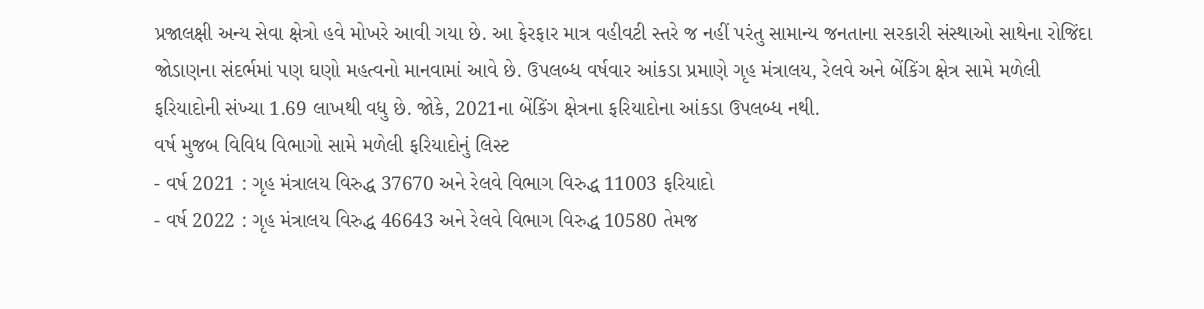પ્રજાલક્ષી અન્ય સેવા ક્ષેત્રો હવે મોખરે આવી ગયા છે. આ ફેરફાર માત્ર વહીવટી સ્તરે જ નહીં પરંતુ સામાન્ય જનતાના સરકારી સંસ્થાઓ સાથેના રોજિંદા જોડાણના સંદર્ભમાં પણ ઘણો મહત્વનો માનવામાં આવે છે. ઉપલબ્ધ વર્ષવાર આંકડા પ્રમાણે ગૃહ મંત્રાલય, રેલવે અને બેંકિંગ ક્ષેત્ર સામે મળેલી ફરિયાદોની સંખ્યા 1.69 લાખથી વધુ છે. જોકે, 2021ના બેંકિંગ ક્ષેત્રના ફરિયાદોના આંકડા ઉપલબ્ધ નથી.
વર્ષ મુજબ વિવિધ વિભાગો સામે મળેલી ફરિયાદોનું લિસ્ટ
- વર્ષ 2021 : ગૃહ મંત્રાલય વિરુદ્ધ 37670 અને રેલવે વિભાગ વિરુદ્ધ 11003 ફરિયાદો
- વર્ષ 2022 : ગૃહ મંત્રાલય વિરુદ્ધ 46643 અને રેલવે વિભાગ વિરુદ્ધ 10580 તેમજ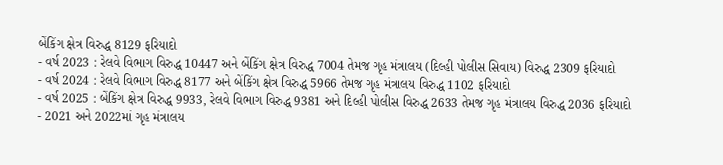બેંકિંગ ક્ષેત્ર વિરુદ્ધ 8129 ફરિયાદો
- વર્ષ 2023 : રેલવે વિભાગ વિરુદ્ધ 10447 અને બેંકિંગ ક્ષેત્ર વિરુદ્ધ 7004 તેમજ ગૃહ મંત્રાલય (દિલ્હી પોલીસ સિવાય) વિરુદ્ધ 2309 ફરિયાદો
- વર્ષ 2024 : રેલવે વિભાગ વિરુદ્ધ 8177 અને બેંકિંગ ક્ષેત્ર વિરુદ્ધ 5966 તેમજ ગૃહ મંત્રાલય વિરુદ્ધ 1102 ફરિયાદો
- વર્ષ 2025 : બેંકિંગ ક્ષેત્ર વિરુદ્ધ 9933, રેલવે વિભાગ વિરુદ્ધ 9381 અને દિલ્હી પોલીસ વિરુદ્ધ 2633 તેમજ ગૃહ મંત્રાલય વિરુદ્ધ 2036 ફરિયાદો
- 2021 અને 2022માં ગૃહ મંત્રાલય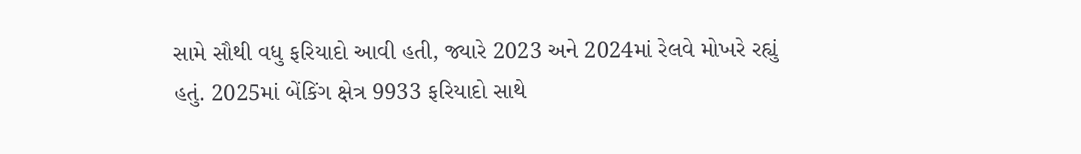સામે સૌથી વધુ ફરિયાદો આવી હતી, જ્યારે 2023 અને 2024માં રેલવે મોખરે રહ્યું હતું. 2025માં બેંકિંગ ક્ષેત્ર 9933 ફરિયાદો સાથે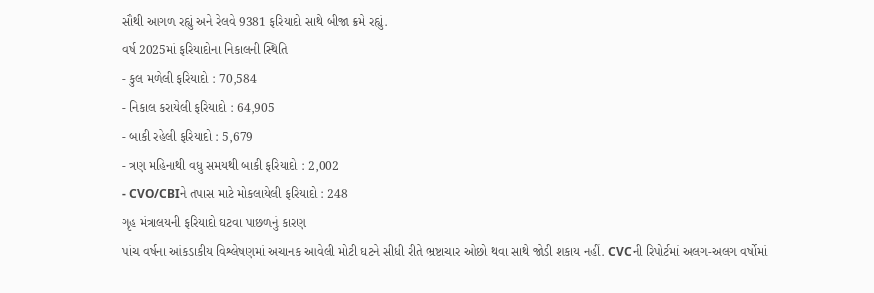સૌથી આગળ રહ્યું અને રેલવે 9381 ફરિયાદો સાથે બીજા ક્રમે રહ્યું.
વર્ષ 2025માં ફરિયાદોના નિકાલની સ્થિતિ
- કુલ મળેલી ફરિયાદો : 70,584
- નિકાલ કરાયેલી ફરિયાદો : 64,905
- બાકી રહેલી ફરિયાદો : 5,679
- ત્રણ મહિનાથી વધુ સમયથી બાકી ફરિયાદો : 2,002
- CVO/CBIને તપાસ માટે મોકલાયેલી ફરિયાદો : 248
ગૃહ મંત્રાલયની ફરિયાદો ઘટવા પાછળનું કારણ
પાંચ વર્ષના આંકડાકીય વિશ્લેષણમાં અચાનક આવેલી મોટી ઘટને સીધી રીતે ભ્રષ્ટાચાર ઓછો થવા સાથે જોડી શકાય નહીં. CVCની રિપોર્ટમાં અલગ-અલગ વર્ષોમાં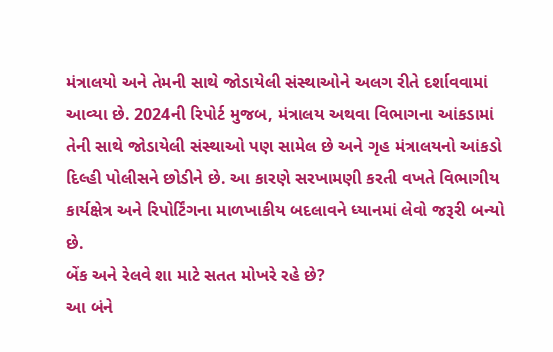મંત્રાલયો અને તેમની સાથે જોડાયેલી સંસ્થાઓને અલગ રીતે દર્શાવવામાં આવ્યા છે. 2024ની રિપોર્ટ મુજબ, મંત્રાલય અથવા વિભાગના આંકડામાં તેની સાથે જોડાયેલી સંસ્થાઓ પણ સામેલ છે અને ગૃહ મંત્રાલયનો આંકડો દિલ્હી પોલીસને છોડીને છે. આ કારણે સરખામણી કરતી વખતે વિભાગીય કાર્યક્ષેત્ર અને રિપોર્ટિંગના માળખાકીય બદલાવને ધ્યાનમાં લેવો જરૂરી બન્યો છે.
બેંક અને રેલવે શા માટે સતત મોખરે રહે છે?
આ બંને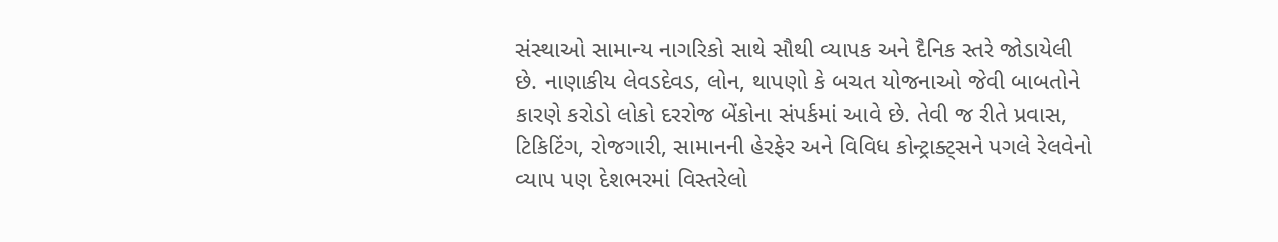સંસ્થાઓ સામાન્ય નાગરિકો સાથે સૌથી વ્યાપક અને દૈનિક સ્તરે જોડાયેલી છે. નાણાકીય લેવડદેવડ, લોન, થાપણો કે બચત યોજનાઓ જેવી બાબતોને કારણે કરોડો લોકો દરરોજ બેંકોના સંપર્કમાં આવે છે. તેવી જ રીતે પ્રવાસ, ટિકિટિંગ, રોજગારી, સામાનની હેરફેર અને વિવિધ કોન્ટ્રાક્ટ્સને પગલે રેલવેનો વ્યાપ પણ દેશભરમાં વિસ્તરેલો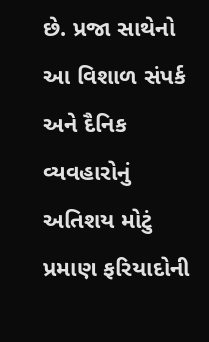છે. પ્રજા સાથેનો આ વિશાળ સંપર્ક અને દૈનિક વ્યવહારોનું અતિશય મોટું પ્રમાણ ફરિયાદોની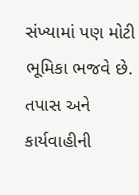સંખ્યામાં પણ મોટી ભૂમિકા ભજવે છે.
તપાસ અને કાર્યવાહીની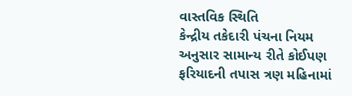વાસ્તવિક સ્થિતિ
કેન્દ્રીય તકેદારી પંચના નિયમ અનુસાર સામાન્ય રીતે કોઈપણ ફરિયાદની તપાસ ત્રણ મહિનામાં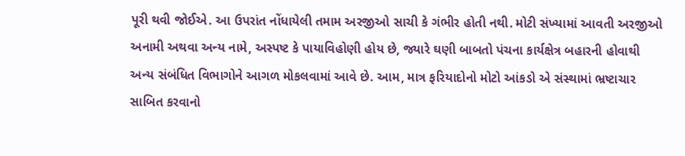પૂરી થવી જોઈએ. આ ઉપરાંત નોંધાયેલી તમામ અરજીઓ સાચી કે ગંભીર હોતી નથી. મોટી સંખ્યામાં આવતી અરજીઓ અનામી અથવા અન્ય નામે, અસ્પષ્ટ કે પાયાવિહોણી હોય છે, જ્યારે ઘણી બાબતો પંચના કાર્યક્ષેત્ર બહારની હોવાથી અન્ય સંબંધિત વિભાગોને આગળ મોકલવામાં આવે છે. આમ, માત્ર ફરિયાદોનો મોટો આંકડો એ સંસ્થામાં ભ્રષ્ટાચાર સાબિત કરવાનો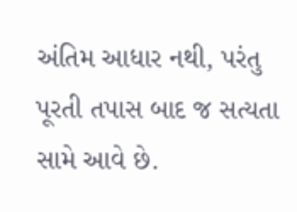અંતિમ આધાર નથી, પરંતુ પૂરતી તપાસ બાદ જ સત્યતા સામે આવે છે.